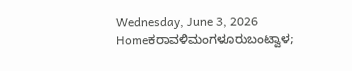Wednesday, June 3, 2026
Homeಕರಾವಳಿಮಂಗಳೂರುಬಂಟ್ವಾಳ;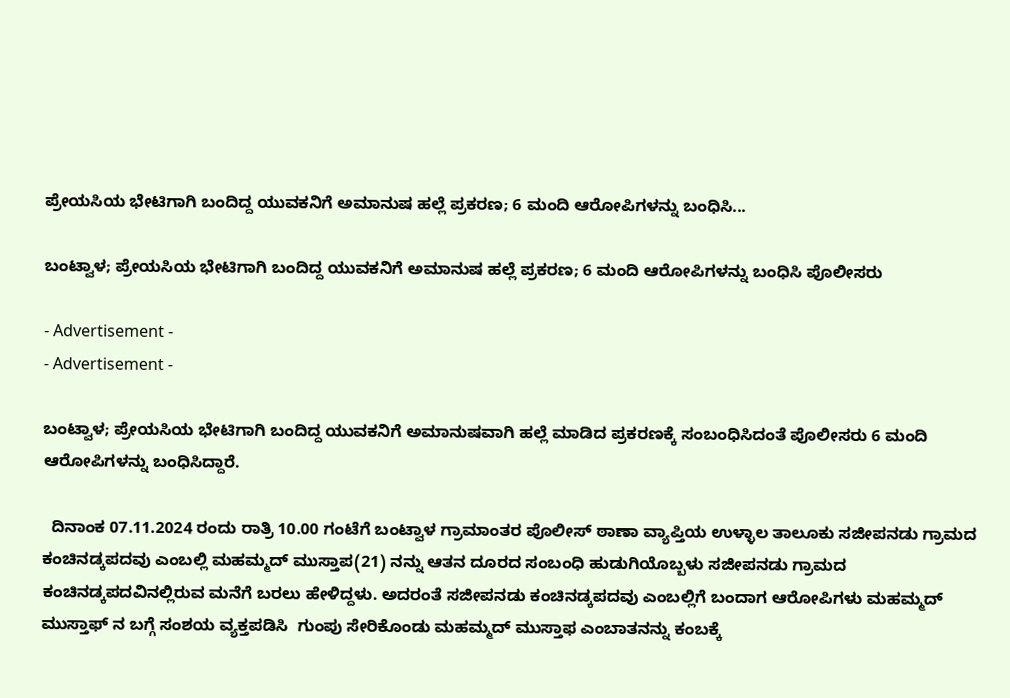ಪ್ರೇಯಸಿಯ ಭೇಟಿಗಾಗಿ ಬಂದಿದ್ದ ಯುವಕನಿಗೆ ಅಮಾನುಷ ಹಲ್ಲೆ ಪ್ರಕರಣ; 6 ಮಂದಿ ಆರೋಪಿಗಳನ್ನು ಬಂಧಿಸಿ...

ಬಂಟ್ವಾಳ; ಪ್ರೇಯಸಿಯ ಭೇಟಿಗಾಗಿ ಬಂದಿದ್ದ ಯುವಕನಿಗೆ ಅಮಾನುಷ ಹಲ್ಲೆ ಪ್ರಕರಣ; 6 ಮಂದಿ ಆರೋಪಿಗಳನ್ನು ಬಂಧಿಸಿ ಪೊಲೀಸರು

- Advertisement -
- Advertisement -

ಬಂಟ್ವಾಳ; ಪ್ರೇಯಸಿಯ ಭೇಟಿಗಾಗಿ ಬಂದಿದ್ದ ಯುವಕನಿಗೆ ಅಮಾನುಷವಾಗಿ ಹಲ್ಲೆ ಮಾಡಿದ ಪ್ರಕರಣಕ್ಕೆ ಸಂಬಂಧಿಸಿದಂತೆ ಪೊಲೀಸರು 6 ಮಂದಿ ಆರೋಪಿಗಳನ್ನು ಬಂಧಿಸಿದ್ದಾರೆ.

  ದಿನಾಂಕ 07.11.2024 ರಂದು ರಾತ್ರಿ 10.00 ಗಂಟೆಗೆ ಬಂಟ್ವಾಳ ಗ್ರಾಮಾಂತರ ಪೊಲೀಸ್‍ ಠಾಣಾ ವ್ಯಾಪ್ತಿಯ ಉಳ್ಳಾಲ ತಾಲೂಕು ಸಜೀಪನಡು ಗ್ರಾಮದ ಕಂಚಿನಡ್ಕಪದವು ಎಂಬಲ್ಲಿ ಮಹಮ್ಮದ್‍ ಮುಸ್ತಾಪ(21) ನನ್ನು ಆತನ ದೂರದ ಸಂಬಂಧಿ ಹುಡುಗಿಯೊಬ್ಬಳು ಸಜೀಪನಡು ಗ್ರಾಮದ ಕಂಚಿನಡ್ಕಪದವಿನಲ್ಲಿರುವ ಮನೆಗೆ ಬರಲು ಹೇಳಿದ್ದಳು. ಅದರಂತೆ ಸಜೀಪನಡು ಕಂಚಿನಡ್ಕಪದವು ಎಂಬಲ್ಲಿಗೆ ಬಂದಾಗ ಆರೋಪಿಗಳು ಮಹಮ್ಮದ್‍ ಮುಸ್ತಾಫ್‍ ನ ಬಗ್ಗೆ ಸಂಶಯ ವ್ಯಕ್ತಪಡಿಸಿ  ಗುಂಪು ಸೇರಿಕೊಂಡು ಮಹಮ್ಮದ್‍ ಮುಸ್ತಾಫ ಎಂಬಾತನನ್ನು ಕಂಬಕ್ಕೆ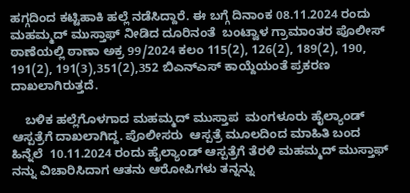ಹಗ್ಗದಿಂದ ಕಟ್ಟಿಹಾಕಿ ಹಲ್ಲೆ ನಡೆಸಿದ್ದಾರೆ. ಈ ಬಗ್ಗೆ ದಿನಾಂಕ 08.11.2024 ರಂದು ಮಹಮ್ಮದ್‍ ಮುಸ್ತಾಫ್‍ ನೀಡಿದ ದೂರಿನಂತೆ  ಬಂಟ್ವಾಳ ಗ್ರಾಮಾಂತರ ಪೊಲೀಸ್‍ ಠಾಣೆಯಲ್ಲಿ ಠಾಣಾ ಅಕ್ರ 99/2024 ಕಲಂ 115(2), 126(2), 189(2), 190, 191(2), 191(3),351(2),352 ಬಿಎನ್‍ಎಸ್‍ ಕಾಯ್ದೆಯಂತೆ ಪ್ರಕರಣ ದಾಖಲಾಗಿರುತ್ತದೆ.

    ಬಳಿಕ ಹಲ್ಲೆಗೊಳಗಾದ ಮಹಮ್ಮದ್‍ ಮುಸ್ತಾಪ  ಮಂಗಳೂರು ಹೈಲ್ಯಾಂಡ್‍ ಆಸ್ಪತ್ರೆಗೆ ದಾಖಲಾಗಿದ್ದ. ಪೊಲೀಸರು  ಆಸ್ಪತ್ರೆ ಮೂಲದಿಂದ ಮಾಹಿತಿ ಬಂದ ಹಿನ್ನೆಲೆ  10.11.2024 ರಂದು ಹೈಲ್ಯಾಂಡ್‍ ಆಸ್ಪತ್ರೆಗೆ ತೆರಳಿ ಮಹಮ್ಮದ್‍ ಮುಸ್ತಾಫ್‍ ನನ್ನು ವಿಚಾರಿಸಿದಾಗ ಆತನು ಆರೋಪಿಗಳು ತನ್ನನ್ನು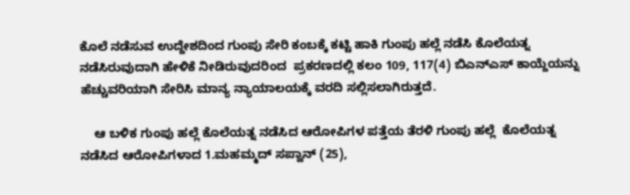ಕೊಲೆ ನಡೆಸುವ ಉದ್ದೇಶದಿಂದ ಗುಂಪು ಸೇರಿ ಕಂಬಕ್ಕೆ ಕಟ್ಟಿ ಹಾಕಿ ಗುಂಪು ಹಲ್ಲೆ ನಡೆಸಿ ಕೊಲೆಯತ್ನ ನಡೆಸಿರುವುದಾಗಿ ಹೇಳಿಕೆ ನೀಡಿರುವುದರಿಂದ  ಪ್ರಕರಣದಲ್ಲಿ ಕಲಂ 109, 117(4) ಬಿಎನ್ಎಸ್‍ ಕಾಯ್ದೆಯನ್ನು ಹೆಚ್ಚುವರಿಯಾಗಿ ಸೇರಿಸಿ ಮಾನ್ಯ ನ್ಯಾಯಾಲಯಕ್ಕೆ ವರದಿ ಸಲ್ಲಿಸಲಾಗಿರುತ್ತದೆ.

    ಆ ಬಳಿಕ ಗುಂಪು ಹಲ್ಲೆ ಕೊಲೆಯತ್ನ ನಡೆಸಿದ ಆರೋಪಿಗಳ ಪತ್ತೆಯ ತೆರಳಿ ಗುಂಪು ಹಲ್ಲೆ  ಕೊಲೆಯತ್ನ ನಡೆಸಿದ ಆರೋಪಿಗಳಾದ 1.ಮಹಮ್ಮದ್‌ ಸಪ್ವಾನ್ (25),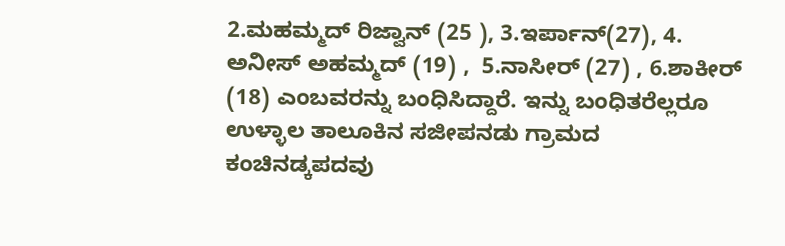2.ಮಹಮ್ಮದ್‌ ರಿಜ್ವಾನ್‌ (25 ), 3.ಇರ್ಪಾನ್‍(27), 4. ಅನೀಸ್‍ ಅಹಮ್ಮದ್‍ (19) ,  5.ನಾಸೀರ್‍ (27) , 6.ಶಾಕೀರ್‍ (18) ಎಂಬವರನ್ನು ಬಂಧಿಸಿದ್ದಾರೆ. ಇನ್ನು ಬಂಧಿತರೆಲ್ಲರೂ ಉಳ್ಳಾಲ ತಾಲೂಕಿನ ಸಜೀಪನಡು ಗ್ರಾಮದ ಕಂಚಿನಡ್ಕಪದವು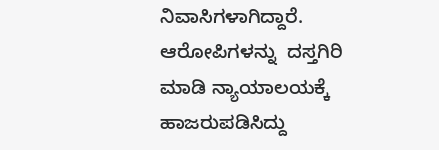ನಿವಾಸಿಗಳಾಗಿದ್ದಾರೆ. ಆರೋಪಿಗಳನ್ನು  ದಸ್ತಗಿರಿ ಮಾಡಿ ನ್ಯಾಯಾಲಯಕ್ಕೆ ಹಾಜರುಪಡಿಸಿದ್ದು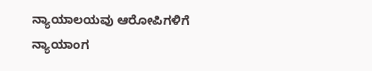ನ್ಯಾಯಾಲಯವು ಆರೋಪಿಗಳಿಗೆ ನ್ಯಾಯಾಂಗ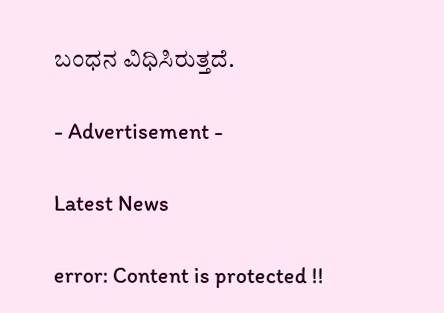ಬಂಧನ ವಿಧಿಸಿರುತ್ತದೆ.

- Advertisement -

Latest News

error: Content is protected !!